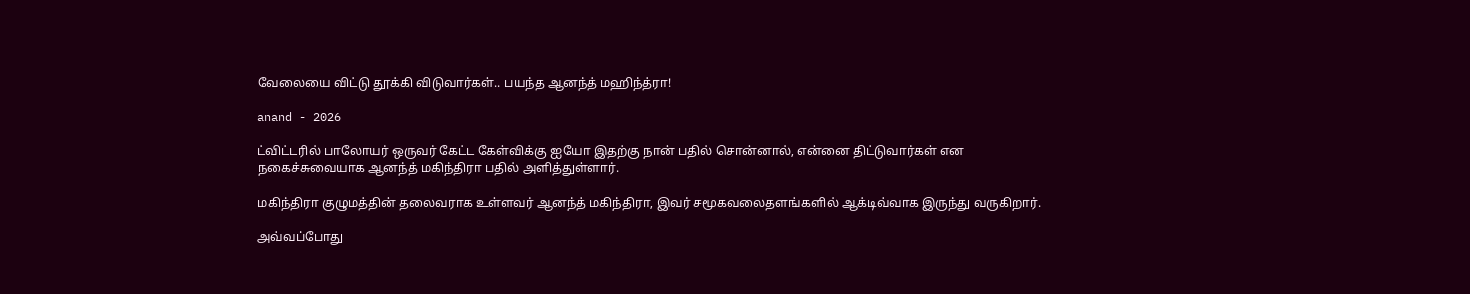வேலையை விட்டு தூக்கி விடுவார்கள்.. பயந்த ஆனந்த் மஹிந்த்ரா!

anand - 2026

ட்விட்டரில் பாலோயர் ஒருவர் கேட்ட கேள்விக்கு ஐயோ இதற்கு நான் பதில் சொன்னால், என்னை திட்டுவார்கள் என நகைச்சுவையாக ஆனந்த் மகிந்திரா பதில் அளித்துள்ளார்.

மகிந்திரா குழுமத்தின் தலைவராக உள்ளவர் ஆனந்த் மகிந்திரா, இவர் சமூகவலைதளங்களில் ஆக்டிவ்வாக இருந்து வருகிறார்.

அவ்வப்போது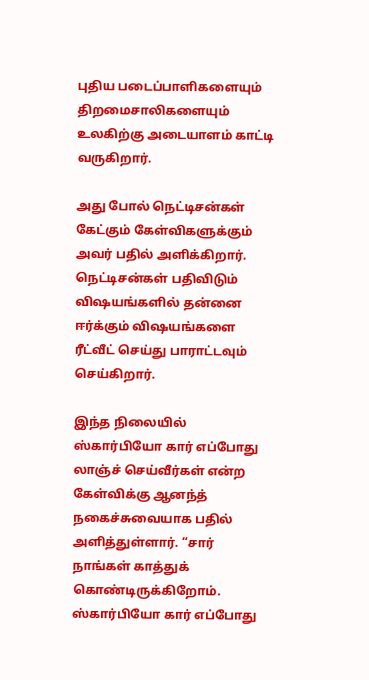புதிய படைப்பாளிகளையும் திறமைசாலிகளையும் உலகிற்கு அடையாளம் காட்டி வருகிறார்.

அது போல் நெட்டிசன்கள் கேட்கும் கேள்விகளுக்கும் அவர் பதில் அளிக்கிறார். நெட்டிசன்கள் பதிவிடும் விஷயங்களில் தன்னை ஈர்க்கும் விஷயங்களை ரீட்வீட் செய்து பாராட்டவும் செய்கிறார்.

இந்த நிலையில் ஸ்கார்பியோ கார் எப்போது லாஞ்ச் செய்வீர்கள் என்ற கேள்விக்கு ஆனந்த் நகைச்சுவையாக பதில் அளித்துள்ளார். “சார் நாங்கள் காத்துக் கொண்டிருக்கிறோம். ஸ்கார்பியோ கார் எப்போது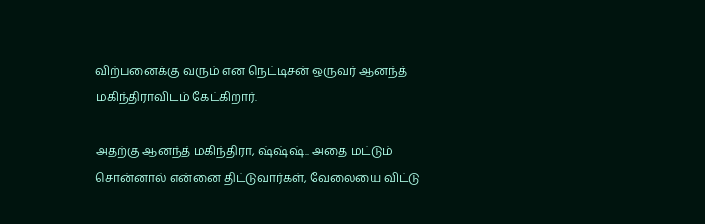விற்பனைக்கு வரும் என நெட்டிசன் ஒருவர் ஆனந்த் மகிந்திராவிடம் கேட்கிறார்.

அதற்கு ஆனந்த் மகிந்திரா, ஷ்ஷ்ஷ்.. அதை மட்டும் சொன்னால் என்னை திட்டுவார்கள், வேலையை விட்டு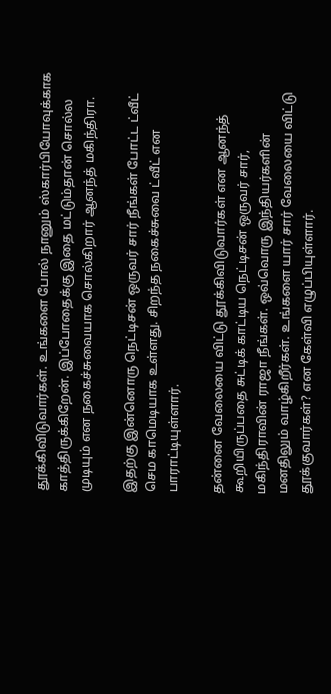தூக்கிவிடுவார்கள். உங்களை போல் நானும் ஸ்கார்பியோவுக்காக காத்திருக்கிறேன். இப்போதைக்கு இதை மட்டும்தான் சொல்ல முடியும் என நகைச்சுவையாக சொல்கிறார் ஆனந்த் மகிந்திரா.

இதற்கு இன்னொரு நெட்டிசன் ஒருவர் சார் நீங்கள் போட்ட ட்வீட் செம காமெடியாக உள்ளது. சிறந்த நகைச்சுவை ட்வீட் என பாராட்டியுள்ளார்.

தன்னை வேலையை விட்டு தூக்கிவிடுவார்கள் என ஆனந்த் கூறியிருப்பதை சுட்டிக் காட்டிய நெட்டிசன் ஒருவர் சார், மகிந்திராவின் ராஜா நீங்கள். ஒவ்வொரு இந்தியர்களின் மனதிலும் வாழ்கிறீர்கள். உங்களை யார் சார் வேலையை விட்டு தூக்குவார்கள்? என கேள்வி எழுப்பியுள்ளார்.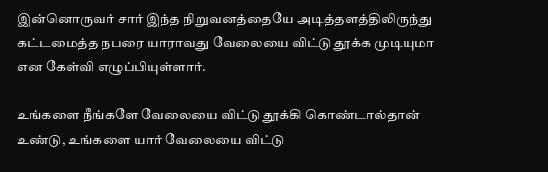இன்னொருவர் சார் இந்த நிறுவனத்தையே அடித்தளத்திலிருந்து கட்டமைத்த நபரை யாராவது வேலையை விட்டு தூக்க முடியுமா என கேள்வி எழுப்பியுள்ளார்.

உங்களை நீங்களே வேலையை விட்டு தூக்கி கொண்டால்தான் உண்டு, உங்களை யார் வேலையை விட்டு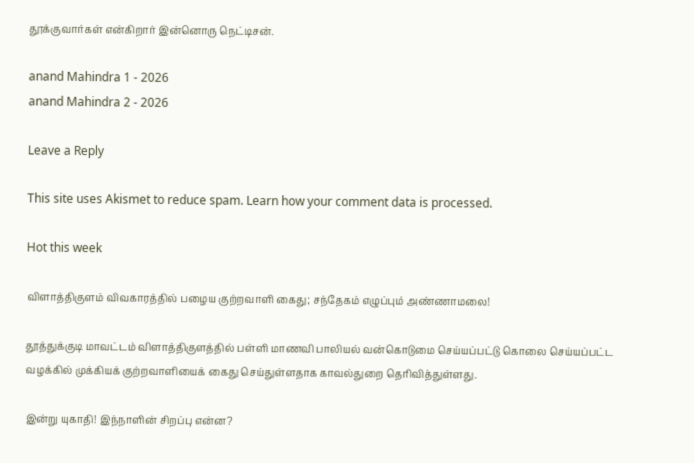தூக்குவார்கள் என்கிறார் இன்னொரு நெட்டிசன்.

anand Mahindra 1 - 2026
anand Mahindra 2 - 2026

Leave a Reply

This site uses Akismet to reduce spam. Learn how your comment data is processed.

Hot this week

விளாத்திகுளம் விவகாரத்தில் பழைய குற்றவாளி கைது; சந்தேகம் எழுப்பும் அண்ணாமலை!

தூத்துக்குடி மாவட்டம் விளாத்திகுளத்தில் பள்ளி மாணவி பாலியல் வன்கொடுமை செய்யப்பட்டு கொலை செய்யப்பட்ட வழக்கில் முக்கியக் குற்றவாளியைக் கைது செய்துள்ளதாக காவல்துறை தெரிவித்துள்ளது.

இன்று யுகாதி! இந்நாளின் சிறப்பு என்ன?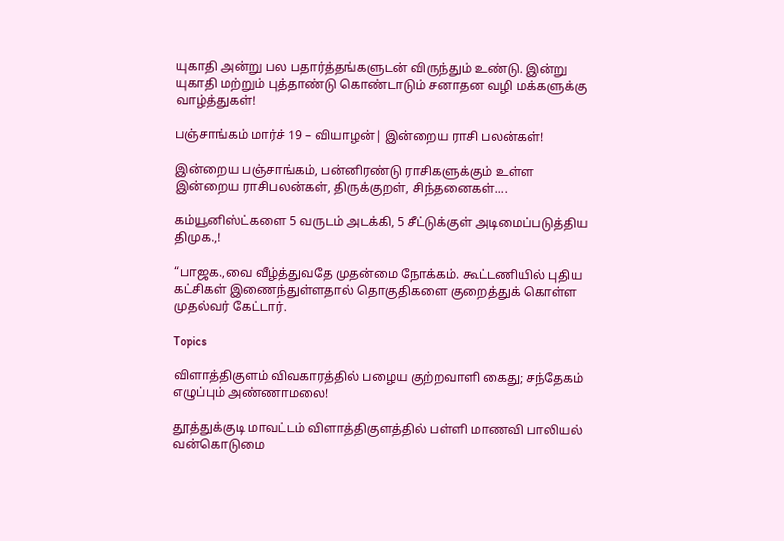யுகாதி அன்று பல பதார்த்தங்களுடன் விருந்தும் உண்டு. இன்று யுகாதி மற்றும் புத்தாண்டு கொண்டாடும் சனாதன வழி மக்களுக்கு வாழ்த்துகள்!

பஞ்சாங்கம் மார்ச் 19 – வியாழன்| இன்றைய ராசி பலன்கள்!

இன்றைய பஞ்சாங்கம், பன்னிரண்டு ராசிகளுக்கும் உள்ள இன்றைய ராசிபலன்கள், திருக்குறள், சிந்தனைகள்....

கம்யூனிஸ்ட்களை 5 வருடம் அடக்கி, 5 சீட்டுக்குள் அடிமைப்படுத்திய திமுக.,!

“பாஜக.,வை வீழ்த்துவதே முதன்மை நோக்கம். கூட்டணியில் புதிய கட்சிகள் இணைந்துள்ளதால் தொகுதிகளை குறைத்துக் கொள்ள முதல்வர் கேட்டார்.

Topics

விளாத்திகுளம் விவகாரத்தில் பழைய குற்றவாளி கைது; சந்தேகம் எழுப்பும் அண்ணாமலை!

தூத்துக்குடி மாவட்டம் விளாத்திகுளத்தில் பள்ளி மாணவி பாலியல் வன்கொடுமை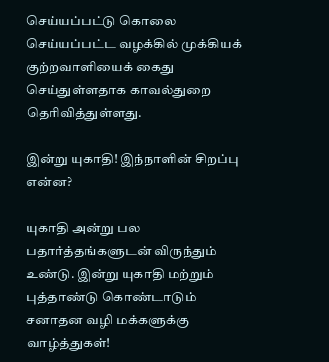செய்யப்பட்டு கொலை செய்யப்பட்ட வழக்கில் முக்கியக் குற்றவாளியைக் கைது செய்துள்ளதாக காவல்துறை தெரிவித்துள்ளது.

இன்று யுகாதி! இந்நாளின் சிறப்பு என்ன?

யுகாதி அன்று பல பதார்த்தங்களுடன் விருந்தும் உண்டு. இன்று யுகாதி மற்றும் புத்தாண்டு கொண்டாடும் சனாதன வழி மக்களுக்கு வாழ்த்துகள்!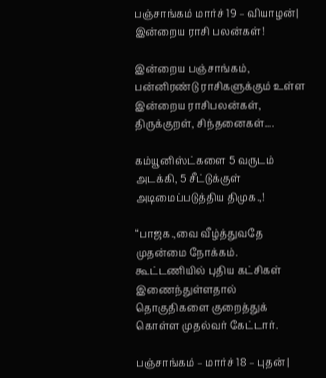பஞ்சாங்கம் மார்ச் 19 – வியாழன்| இன்றைய ராசி பலன்கள்!

இன்றைய பஞ்சாங்கம், பன்னிரண்டு ராசிகளுக்கும் உள்ள இன்றைய ராசிபலன்கள், திருக்குறள், சிந்தனைகள்....

கம்யூனிஸ்ட்களை 5 வருடம் அடக்கி, 5 சீட்டுக்குள் அடிமைப்படுத்திய திமுக.,!

“பாஜக.,வை வீழ்த்துவதே முதன்மை நோக்கம். கூட்டணியில் புதிய கட்சிகள் இணைந்துள்ளதால் தொகுதிகளை குறைத்துக் கொள்ள முதல்வர் கேட்டார்.

பஞ்சாங்கம் – மார்ச் 18 – புதன் |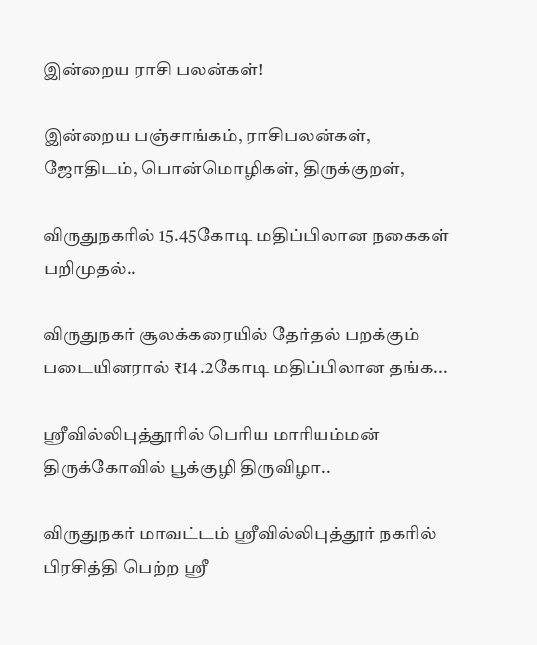இன்றைய ராசி பலன்கள்!

இன்றைய பஞ்சாங்கம், ராசிபலன்கள், ஜோதிடம், பொன்மொழிகள், திருக்குறள்,

விருதுநகரில் 15.45கோடி மதிப்பிலான நகைகள் பறிமுதல்..

விருதுநகர் சூலக்கரையில் தேர்தல் பறக்கும் படையினரால் ₹14 .2கோடி மதிப்பிலான தங்க...

ஸ்ரீவில்லிபுத்தூரில் பெரிய மாரியம்மன் திருக்கோவில் பூக்குழி திருவிழா..

விருதுநகர் மாவட்டம் ஸ்ரீவில்லிபுத்தூர் நகரில் பிரசித்தி பெற்ற ஸ்ரீ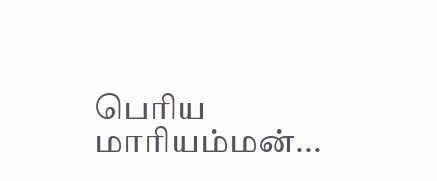பெரிய மாரியம்மன்...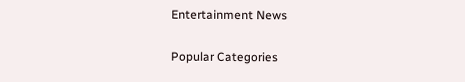Entertainment News

Popular Categories